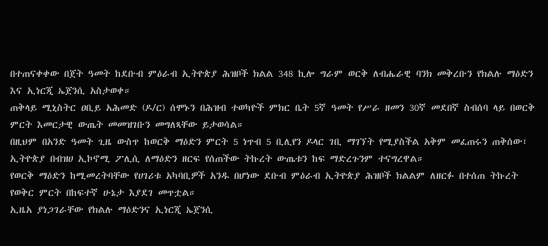በተጠናቀቀው በጀት ዓመት ከደቡብ ምዕራብ ኢትዮጵያ ሕዝቦች ክልል 348 ኪሎ ግራም ወርቅ ለብሔራዊ ባንክ መቅረቡን የክልሉ ማዕድን እና ኢነርጂ ኤጀንሲ አስታወቀ።
ጠቅላይ ሚኒስትር ዐቢይ አሕመድ (ዶ/ር) ሰሞኑን በሕዝብ ተወካዮች ምክር ቤት 5ኛ ዓመት የሥራ ዘመን 30ኛ መደበኛ ስብሰባ ላይ በወርቅ ምርት እመርታዊ ውጤት መመዝገቡን መግለጻቸው ይታወሳል።
በዚህም በአንድ ዓመት ጊዜ ውስጥ ከወርቅ ማዕድን ምርት 5 ነጥብ 5 ቢሊየን ዶላር ገቢ ማገኘት የሚያስችል አቅም መፈጠሩን ጠቅሰው፣ ኢትዮጵያ በብዝሀ ኢኮኖሚ ፖሊሲ ለማዕድን ዘርፍ የሰጠችው ትኩረት ውጤቱን ከፍ ማድረጉንም ተናግረዋል።
የወርቅ ማዕድን ከሚመረትባቸው የሀገሪቱ አካባቢዎች አንዱ በሆነው ደቡብ ምዕራብ ኢትዮጵያ ሕዝቦች ክልልም ለዘርፉ በተሰጠ ትኩረት የወቅር ምርት በከፍተኛ ሁኔታ እያደገ መጥቷል።
ኢዜአ ያነጋገራቸው የክልሉ ማዕድንና ኢነርጂ ኤጀንሲ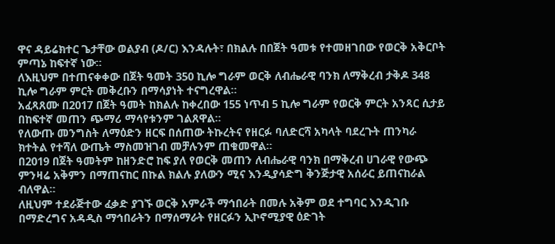ዋና ዳይሬክተር ጌታቸው ወልያብ (ዶ/ር) እንዳሉት፣ በክልሉ በበጀት ዓመቱ የተመዘገበው የወርቅ አቅርቦት ምጣኔ ከፍተኛ ነው።
ለእዚህም በተጠናቀቀው በጀት ዓመት 350 ኪሎ ግራም ወርቅ ለብሔራዊ ባንክ ለማቅረብ ታቅዶ 348 ኪሎ ግራም ምርት መቅረቡን በማሳያነት ተናግረዋል።
አፈጻጸሙ በ2017 በጀት ዓመት ከክልሉ ከቀረበው 155 ነጥብ 5 ኪሎ ግራም የወርቅ ምርት አንጻር ሲታይ በከፍተኛ መጠን ጭማሪ ማሳየቱንም ገልጸዋል።
የለውጡ መንግስት ለማዕድን ዘርፍ በሰጠው ትኩረትና የዘርፉ ባለድርሻ አካላት ባደረጉት ጠንካራ ክተትል የተሻለ ውጤት ማስመዝገብ መቻሉንም ጠቁመዋል።
በ2019 በጀት ዓመትም ከዘንድሮ ከፍ ያለ የወርቅ መጠን ለብሔራዊ ባንክ በማቅረብ ሀገራዊ የውጭ ምንዛሬ አቅምን በማጠናከር በኩል ክልሉ ያለውን ሚና እንዲያሳድግ ቅንጅታዊ አሰራር ይጠናከራል ብለዋል።
ለዚህም ተደራጅተው ፈቃድ ያገኙ ወርቅ አምራች ማኅበራት በመሉ አቅም ወደ ተግባር እንዲገቡ በማድረግና አዳዲስ ማኅበራትን በማሰማራት የዘርፉን ኢኮኖሚያዊ ዕድገት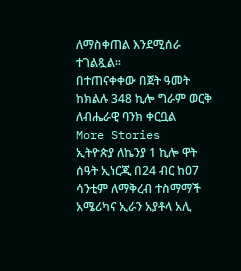ለማስቀጠል እንደሚሰራ ተገልጿል።
በተጠናቀቀው በጀት ዓመት ከክልሉ 348 ኪሎ ግራም ወርቅ ለብሔራዊ ባንክ ቀርቧል
More Stories
ኢትዮጵያ ለኬንያ 1 ኪሎ ዋት ሰዓት ኢነርጂ በ24 ብር ከ07 ሳንቲም ለማቅረብ ተስማማች
አሜሪካና ኢራን አያቶላ አሊ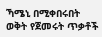ኻሜኒ በሚቀበሩበት ወቅት የጀመሩት ጥቃቶች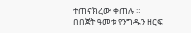ተጠናክረው ቀጠሉ ።
በበጀት ዓመቱ የንግዱን ዘርፍ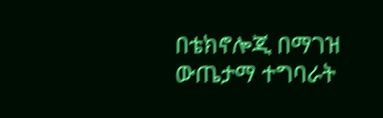በቴክኖሎጂ በማገዝ ውጤታማ ተግባራት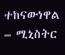ተከናውነዋል – ሚኒስትር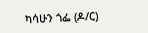ካሳሁን ጎፌ (ዶ/ር)